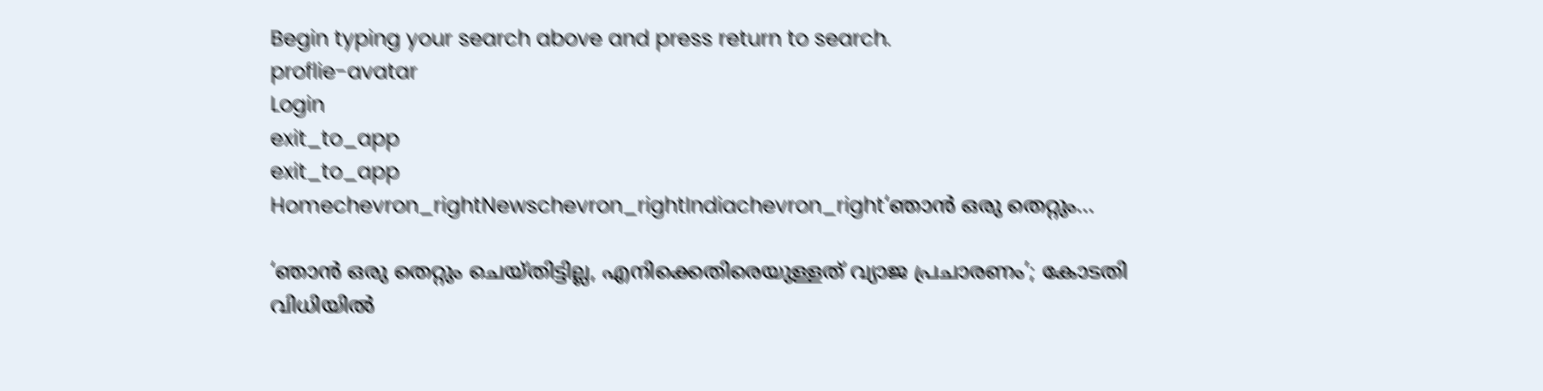Begin typing your search above and press return to search.
proflie-avatar
Login
exit_to_app
exit_to_app
Homechevron_rightNewschevron_rightIndiachevron_right‘ഞാൻ ഒരു തെറ്റും...

‘ഞാൻ ഒരു തെറ്റും ചെയ്തിട്ടില്ല, എനിക്കെതിരെയുള്ളത് വ്യാജ പ്രചാരണം’; കോടതി വിധിയിൽ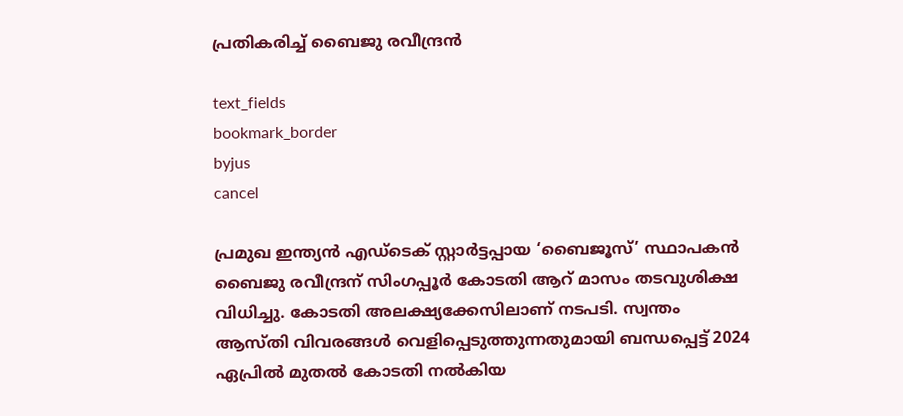പ്രതികരിച്ച് ബൈജു രവീന്ദ്രൻ

text_fields
bookmark_border
byjus
cancel

പ്രമുഖ ഇന്ത്യൻ എഡ്‌ടെക് സ്റ്റാർട്ടപ്പായ ‘ബൈജൂസ്’ സ്ഥാപകൻ ബൈജു രവീന്ദ്രന് സിംഗപ്പൂർ കോടതി ആറ് മാസം തടവുശിക്ഷ വിധിച്ചു. കോടതി അലക്ഷ്യക്കേസിലാണ് നടപടി. സ്വന്തം ആസ്തി വിവരങ്ങൾ വെളിപ്പെടുത്തുന്നതുമായി ബന്ധപ്പെട്ട് 2024 ഏപ്രിൽ മുതൽ കോടതി നൽകിയ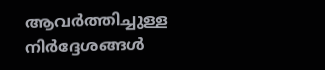ആവർത്തിച്ചുള്ള നിർദ്ദേശങ്ങൾ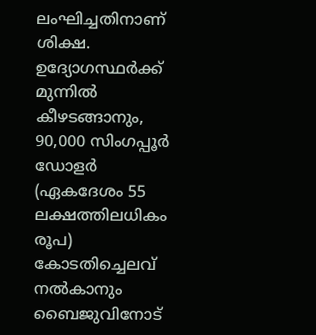ലംഘിച്ചതിനാണ് ശിക്ഷ. ഉദ്യോഗസ്ഥർക്ക് മുന്നിൽ കീഴടങ്ങാനും, 90,000 സിംഗപ്പൂർ ഡോളർ (ഏകദേശം 55 ലക്ഷത്തിലധികം രൂപ) കോടതിച്ചെലവ് നൽകാനും ബൈജുവിനോട്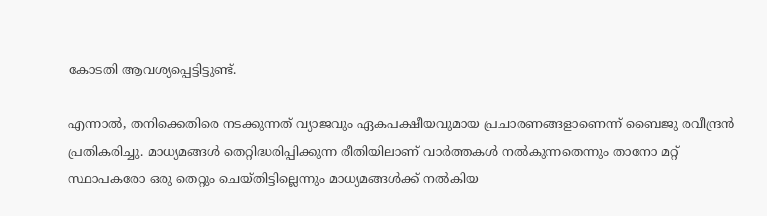കോടതി ആവശ്യപ്പെട്ടിട്ടുണ്ട്.

എന്നാൽ, തനിക്കെതിരെ നടക്കുന്നത് വ്യാജവും ഏകപക്ഷീയവുമായ പ്രചാരണങ്ങളാണെന്ന് ബൈജു രവീന്ദ്രൻ പ്രതികരിച്ചു. മാധ്യമങ്ങൾ തെറ്റിദ്ധരിപ്പിക്കുന്ന രീതിയിലാണ് വാർത്തകൾ നൽകുന്നതെന്നും താനോ മറ്റ് സ്ഥാപകരോ ഒരു തെറ്റും ചെയ്തിട്ടില്ലെന്നും മാധ്യമങ്ങൾക്ക് നൽകിയ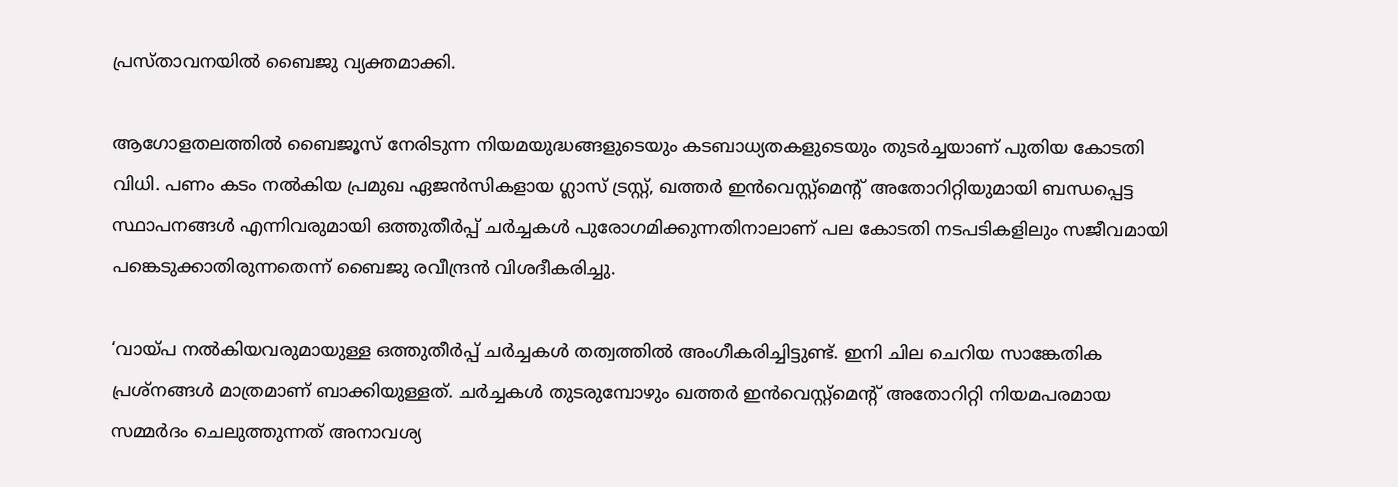പ്രസ്താവനയിൽ ബൈജു വ്യക്തമാക്കി.

ആഗോളതലത്തിൽ ബൈജൂസ് നേരിടുന്ന നിയമയുദ്ധങ്ങളുടെയും കടബാധ്യതകളുടെയും തുടർച്ചയാണ് പുതിയ കോടതി വിധി. പണം കടം നൽകിയ പ്രമുഖ ഏജൻസികളായ ഗ്ലാസ് ട്രസ്റ്റ്, ഖത്തർ ഇൻവെസ്റ്റ്‌മെന്റ് അതോറിറ്റിയുമായി ബന്ധപ്പെട്ട സ്ഥാപനങ്ങൾ എന്നിവരുമായി ഒത്തുതീർപ്പ് ചർച്ചകൾ പുരോഗമിക്കുന്നതിനാലാണ് പല കോടതി നടപടികളിലും സജീവമായി പങ്കെടുക്കാതിരുന്നതെന്ന് ബൈജു രവീന്ദ്രൻ വിശദീകരിച്ചു.

‘വായ്പ നൽകിയവരുമായുള്ള ഒത്തുതീർപ്പ് ചർച്ചകൾ തത്വത്തിൽ അംഗീകരിച്ചിട്ടുണ്ട്. ഇനി ചില ചെറിയ സാങ്കേതിക പ്രശ്നങ്ങൾ മാത്രമാണ് ബാക്കിയുള്ളത്. ചർച്ചകൾ തുടരുമ്പോഴും ഖത്തർ ഇൻവെസ്റ്റ്‌മെന്റ് അതോറിറ്റി നിയമപരമായ സമ്മർദം ചെലുത്തുന്നത് അനാവശ്യ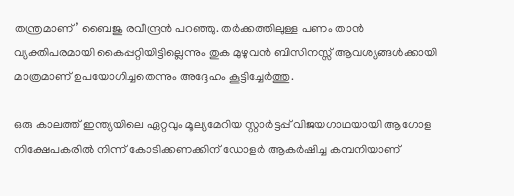തന്ത്രമാണ്’ ബൈജു രവീന്ദ്രൻ പറഞ്ഞു. തർക്കത്തിലുള്ള പണം താൻ വ്യക്തിപരമായി കൈപ്പറ്റിയിട്ടില്ലെന്നും തുക മുഴുവൻ ബിസിനസ്സ് ആവശ്യങ്ങൾക്കായി മാത്രമാണ് ഉപയോഗിച്ചതെന്നും അദ്ദേഹം കൂട്ടിച്ചേർത്തു.

ഒരു കാലത്ത് ഇന്ത്യയിലെ ഏറ്റവും മൂല്യമേറിയ സ്റ്റാർട്ടപ്പ് വിജയഗാഥയായി ആഗോള നിക്ഷേപകരിൽ നിന്ന് കോടിക്കണക്കിന് ഡോളർ ആകർഷിച്ച കമ്പനിയാണ്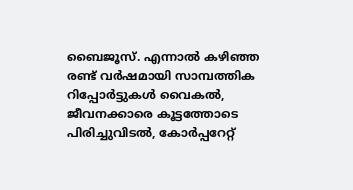ബൈജൂസ്. എന്നാൽ കഴിഞ്ഞ രണ്ട് വർഷമായി സാമ്പത്തിക റിപ്പോർട്ടുകൾ വൈകൽ, ജീവനക്കാരെ കൂട്ടത്തോടെ പിരിച്ചുവിടൽ, കോർപ്പറേറ്റ്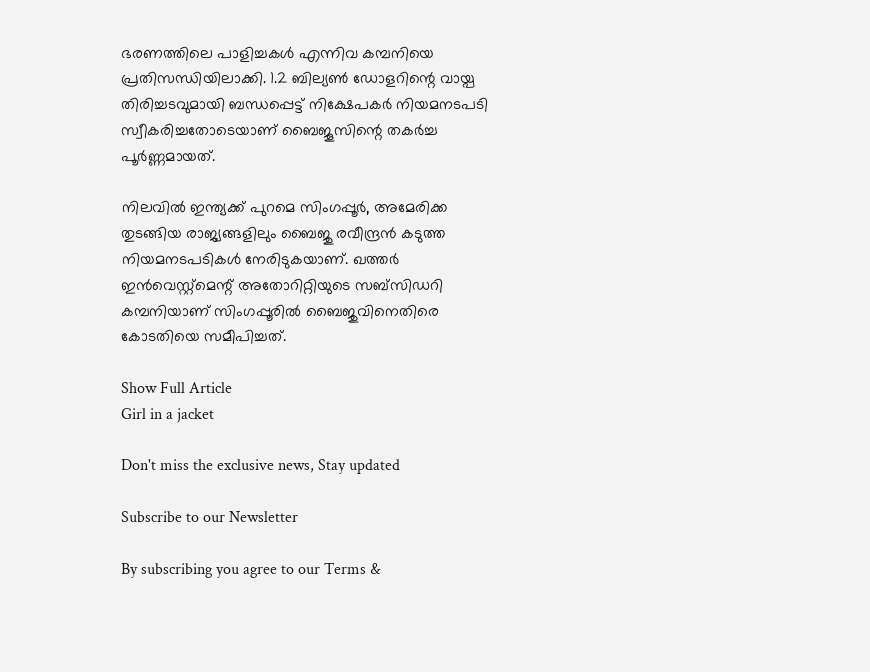ഭരണത്തിലെ പാളിച്ചകൾ എന്നിവ കമ്പനിയെ പ്രതിസന്ധിയിലാക്കി. 1.2 ബില്യൺ ഡോളറിന്റെ വായ്പ തിരിച്ചടവുമായി ബന്ധപ്പെട്ട് നിക്ഷേപകർ നിയമനടപടി സ്വീകരിച്ചതോടെയാണ് ബൈജൂസിന്റെ തകർച്ച പൂർണ്ണമായത്.

നിലവിൽ ഇന്ത്യക്ക് പുറമെ സിംഗപ്പൂർ, അമേരിക്ക തുടങ്ങിയ രാജ്യങ്ങളിലും ബൈജു രവീന്ദ്രൻ കടുത്ത നിയമനടപടികൾ നേരിടുകയാണ്. ഖത്തർ ഇൻവെസ്റ്റ്‌മെന്റ് അതോറിറ്റിയുടെ സബ്‌സിഡറി കമ്പനിയാണ് സിംഗപ്പൂരിൽ ബൈജുവിനെതിരെ കോടതിയെ സമീപിച്ചത്.

Show Full Article
Girl in a jacket

Don't miss the exclusive news, Stay updated

Subscribe to our Newsletter

By subscribing you agree to our Terms &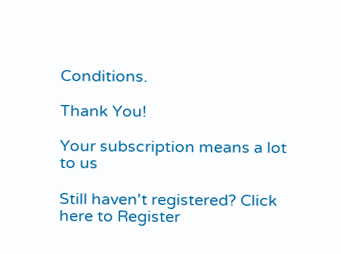Conditions.

Thank You!

Your subscription means a lot to us

Still haven't registered? Click here to Register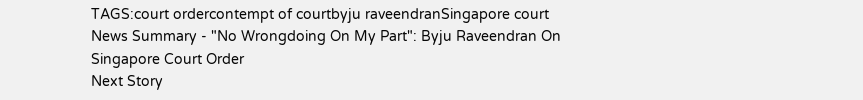TAGS:court ordercontempt of courtbyju raveendranSingapore court
News Summary - "No Wrongdoing On My Part": Byju Raveendran On Singapore Court Order
Next Story